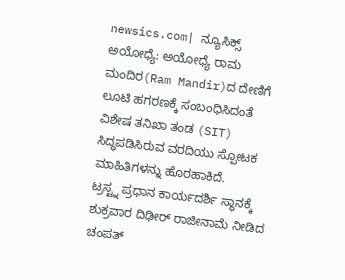newsics.com| ನ್ಯೂಸಿಕ್ಸ್
ಅಯೋಧ್ಯೆ: ಅಯೋಧ್ಯೆ ರಾಮ ಮಂದಿರ(Ram Mandir)ದ ದೇಣಿಗೆ ಲೂಟಿ ಹಗರಣಕ್ಕೆ ಸಂಬಂಧಿಸಿದಂತೆ ವಿಶೇಷ ತನಿಖಾ ತಂಡ (SIT) ಸಿದ್ಧಪಡಿಸಿರುವ ವರದಿಯು ಸ್ಪೋಟಕ ಮಾಹಿತಿಗಳನ್ನು ಹೊರಹಾಕಿದೆ.
ಟ್ರಸ್ಟ್ನ ಪ್ರಧಾನ ಕಾರ್ಯದರ್ಶಿ ಸ್ಥಾನಕ್ಕೆ ಶುಕ್ರವಾರ ದಿಢೀರ್ ರಾಜೀನಾಮೆ ನೀಡಿದ ಚಂಪತ್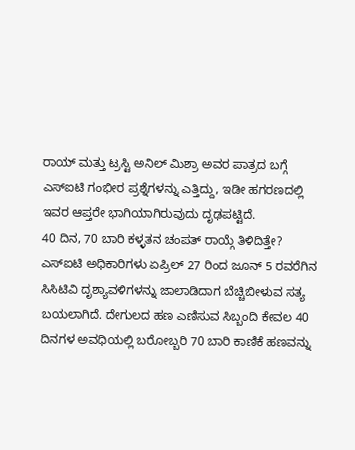ರಾಯ್ ಮತ್ತು ಟ್ರಸ್ಟಿ ಅನಿಲ್ ಮಿಶ್ರಾ ಅವರ ಪಾತ್ರದ ಬಗ್ಗೆ ಎಸ್ಐಟಿ ಗಂಭೀರ ಪ್ರಶ್ನೆಗಳನ್ನು ಎತ್ತಿದ್ದು, ಇಡೀ ಹಗರಣದಲ್ಲಿ ಇವರ ಆಪ್ತರೇ ಭಾಗಿಯಾಗಿರುವುದು ದೃಢಪಟ್ಟಿದೆ.
40 ದಿನ, 70 ಬಾರಿ ಕಳ್ಳತನ ಚಂಪತ್ ರಾಯ್ಗೆ ತಿಳಿದಿತ್ತೇ?
ಎಸ್ಐಟಿ ಅಧಿಕಾರಿಗಳು ಏಪ್ರಿಲ್ 27 ರಿಂದ ಜೂನ್ 5 ರವರೆಗಿನ ಸಿಸಿಟಿವಿ ದೃಶ್ಯಾವಳಿಗಳನ್ನು ಜಾಲಾಡಿದಾಗ ಬೆಚ್ಚಿಬೀಳುವ ಸತ್ಯ ಬಯಲಾಗಿದೆ. ದೇಗುಲದ ಹಣ ಎಣಿಸುವ ಸಿಬ್ಬಂದಿ ಕೇವಲ 40 ದಿನಗಳ ಅವಧಿಯಲ್ಲಿ ಬರೋಬ್ಬರಿ 70 ಬಾರಿ ಕಾಣಿಕೆ ಹಣವನ್ನು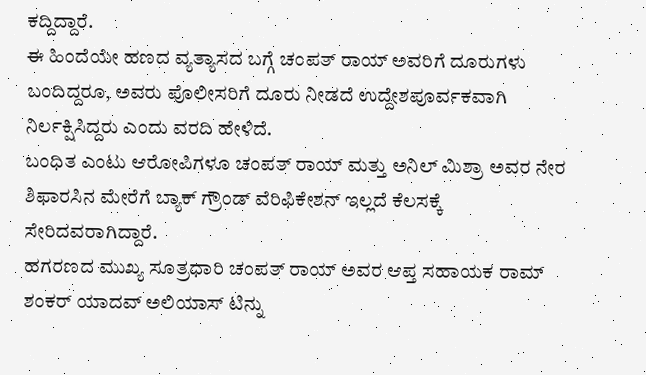ಕದ್ದಿದ್ದಾರೆ.
ಈ ಹಿಂದೆಯೇ ಹಣದ ವ್ಯತ್ಯಾಸದ ಬಗ್ಗೆ ಚಂಪತ್ ರಾಯ್ ಅವರಿಗೆ ದೂರುಗಳು ಬಂದಿದ್ದರೂ, ಅವರು ಪೊಲೀಸರಿಗೆ ದೂರು ನೀಡದೆ ಉದ್ದೇಶಪೂರ್ವಕವಾಗಿ ನಿರ್ಲಕ್ಷಿಸಿದ್ದರು ಎಂದು ವರದಿ ಹೇಳಿದೆ.
ಬಂಧಿತ ಎಂಟು ಆರೋಪಿಗಳೂ ಚಂಪತ್ ರಾಯ್ ಮತ್ತು ಅನಿಲ್ ಮಿಶ್ರಾ ಅವರ ನೇರ ಶಿಫಾರಸಿನ ಮೇರೆಗೆ ಬ್ಯಾಕ್ ಗ್ರೌಂಡ್ ವೆರಿಫಿಕೇಶನ್ ಇಲ್ಲದೆ ಕೆಲಸಕ್ಕೆ ಸೇರಿದವರಾಗಿದ್ದಾರೆ.
ಹಗರಣದ ಮುಖ್ಯ ಸೂತ್ರಧಾರಿ ಚಂಪತ್ ರಾಯ್ ಅವರ ಆಪ್ತ ಸಹಾಯಕ ರಾಮ್ ಶಂಕರ್ ಯಾದವ್ ಅಲಿಯಾಸ್ ಟಿನ್ನು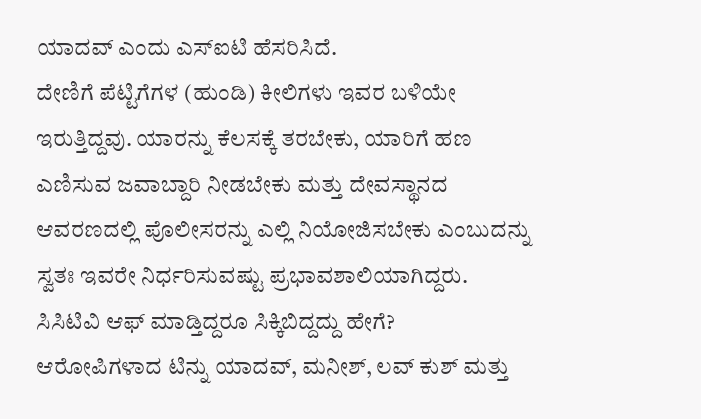ಯಾದವ್ ಎಂದು ಎಸ್ಐಟಿ ಹೆಸರಿಸಿದೆ.
ದೇಣಿಗೆ ಪೆಟ್ಟಿಗೆಗಳ (ಹುಂಡಿ) ಕೀಲಿಗಳು ಇವರ ಬಳಿಯೇ ಇರುತ್ತಿದ್ದವು. ಯಾರನ್ನು ಕೆಲಸಕ್ಕೆ ತರಬೇಕು, ಯಾರಿಗೆ ಹಣ ಎಣಿಸುವ ಜವಾಬ್ದಾರಿ ನೀಡಬೇಕು ಮತ್ತು ದೇವಸ್ಥಾನದ ಆವರಣದಲ್ಲಿ ಪೊಲೀಸರನ್ನು ಎಲ್ಲಿ ನಿಯೋಜಿಸಬೇಕು ಎಂಬುದನ್ನು ಸ್ವತಃ ಇವರೇ ನಿರ್ಧರಿಸುವಷ್ಟು ಪ್ರಭಾವಶಾಲಿಯಾಗಿದ್ದರು.
ಸಿಸಿಟಿವಿ ಆಫ್ ಮಾಡ್ತಿದ್ದರೂ ಸಿಕ್ಕಿಬಿದ್ದದ್ದು ಹೇಗೆ?
ಆರೋಪಿಗಳಾದ ಟಿನ್ನು ಯಾದವ್, ಮನೀಶ್, ಲವ್ ಕುಶ್ ಮತ್ತು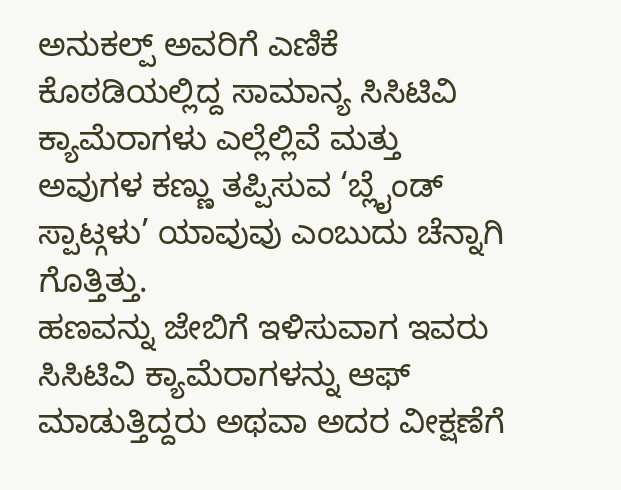ಅನುಕಲ್ಪ್ ಅವರಿಗೆ ಎಣಿಕೆ ಕೊಠಡಿಯಲ್ಲಿದ್ದ ಸಾಮಾನ್ಯ ಸಿಸಿಟಿವಿ ಕ್ಯಾಮೆರಾಗಳು ಎಲ್ಲೆಲ್ಲಿವೆ ಮತ್ತು ಅವುಗಳ ಕಣ್ಣು ತಪ್ಪಿಸುವ ‘ಬ್ಲೈಂಡ್ ಸ್ಪಾಟ್ಗಳು’ ಯಾವುವು ಎಂಬುದು ಚೆನ್ನಾಗಿ ಗೊತ್ತಿತ್ತು.
ಹಣವನ್ನು ಜೇಬಿಗೆ ಇಳಿಸುವಾಗ ಇವರು ಸಿಸಿಟಿವಿ ಕ್ಯಾಮೆರಾಗಳನ್ನು ಆಫ್ ಮಾಡುತ್ತಿದ್ದರು ಅಥವಾ ಅದರ ವೀಕ್ಷಣೆಗೆ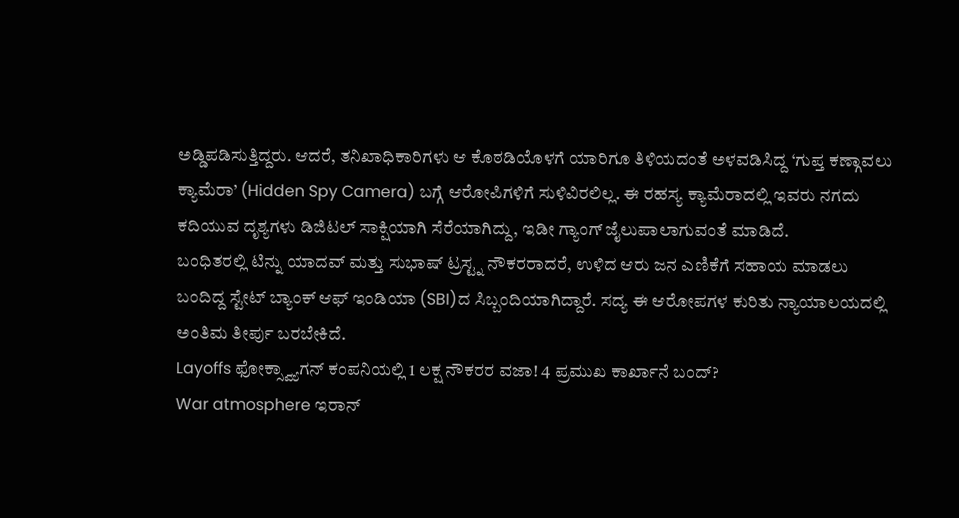ಅಡ್ಡಿಪಡಿಸುತ್ತಿದ್ದರು. ಆದರೆ, ತನಿಖಾಧಿಕಾರಿಗಳು ಆ ಕೊಠಡಿಯೊಳಗೆ ಯಾರಿಗೂ ತಿಳಿಯದಂತೆ ಅಳವಡಿಸಿದ್ದ ‘ಗುಪ್ತ ಕಣ್ಗಾವಲು ಕ್ಯಾಮೆರಾ’ (Hidden Spy Camera) ಬಗ್ಗೆ ಆರೋಪಿಗಳಿಗೆ ಸುಳಿವಿರಲಿಲ್ಲ. ಈ ರಹಸ್ಯ ಕ್ಯಾಮೆರಾದಲ್ಲಿ ಇವರು ನಗದು ಕದಿಯುವ ದೃಶ್ಯಗಳು ಡಿಜಿಟಲ್ ಸಾಕ್ಷಿಯಾಗಿ ಸೆರೆಯಾಗಿದ್ದು, ಇಡೀ ಗ್ಯಾಂಗ್ ಜೈಲುಪಾಲಾಗುವಂತೆ ಮಾಡಿದೆ.
ಬಂಧಿತರಲ್ಲಿ ಟಿನ್ನು ಯಾದವ್ ಮತ್ತು ಸುಭಾಷ್ ಟ್ರಸ್ಟ್ನ ನೌಕರರಾದರೆ, ಉಳಿದ ಆರು ಜನ ಎಣಿಕೆಗೆ ಸಹಾಯ ಮಾಡಲು ಬಂದಿದ್ದ ಸ್ಟೇಟ್ ಬ್ಯಾಂಕ್ ಆಫ್ ಇಂಡಿಯಾ (SBI)ದ ಸಿಬ್ಬಂದಿಯಾಗಿದ್ದಾರೆ. ಸದ್ಯ ಈ ಆರೋಪಗಳ ಕುರಿತು ನ್ಯಾಯಾಲಯದಲ್ಲಿ ಅಂತಿಮ ತೀರ್ಪು ಬರಬೇಕಿದೆ.
Layoffs ಫೋಕ್ಸ್ವ್ಯಾಗನ್ ಕಂಪನಿಯಲ್ಲಿ 1 ಲಕ್ಷ ನೌಕರರ ವಜಾ! 4 ಪ್ರಮುಖ ಕಾರ್ಖಾನೆ ಬಂದ್?
War atmosphere ಇರಾನ್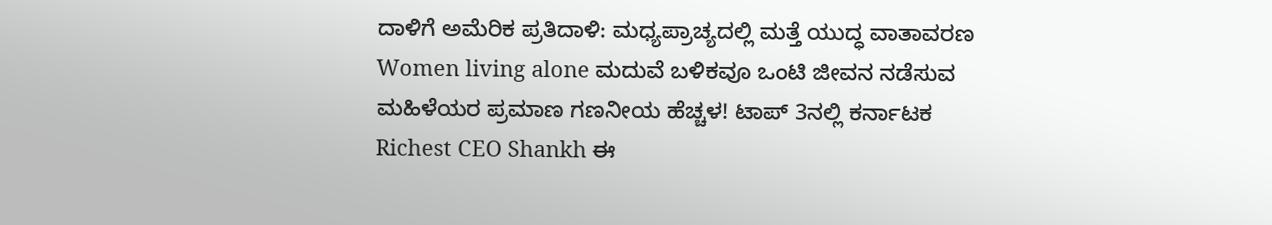ದಾಳಿಗೆ ಅಮೆರಿಕ ಪ್ರತಿದಾಳಿ: ಮಧ್ಯಪ್ರಾಚ್ಯದಲ್ಲಿ ಮತ್ತೆ ಯುದ್ಧ ವಾತಾವರಣ
Women living alone ಮದುವೆ ಬಳಿಕವೂ ಒಂಟಿ ಜೀವನ ನಡೆಸುವ ಮಹಿಳೆಯರ ಪ್ರಮಾಣ ಗಣನೀಯ ಹೆಚ್ಚಳ! ಟಾಪ್ 3ನಲ್ಲಿ ಕರ್ನಾಟಕ
Richest CEO Shankh ಈ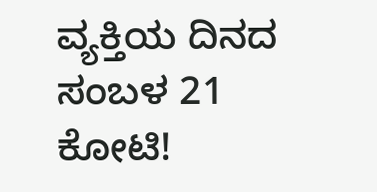ವ್ಯಕ್ತಿಯ ದಿನದ ಸಂಬಳ 21 ಕೋಟಿ!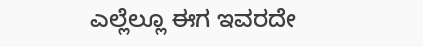ಎಲ್ಲೆಲ್ಲೂ ಈಗ ಇವರದೇ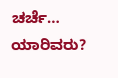ಚರ್ಚೆ… ಯಾರಿವರು?